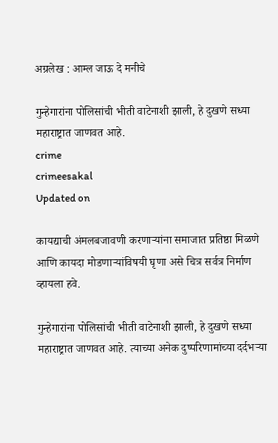अग्रलेख : आम्ल जाऊ दे मनीचे

गुन्हेगारांना पोलिसांची भीती वाटेनाशी झाली, हे दुखणे सध्या महाराष्ट्रात जाणवत आहे.
crime
crimeesakal
Updated on

कायद्याची अंमलबजावणी करणाऱ्यांना समाजात प्रतिष्ठा मिळणे आणि कायदा मोडणाऱ्यांविषयी घृणा असे चित्र सर्वत्र निर्माण व्हायला हवे.

गुन्हेगारांना पोलिसांची भीती वाटेनाशी झाली, हे दुखणे सध्या महाराष्ट्रात जाणवत आहे. त्याच्या अनेक दुष्परिणामांच्या दर्दभऱ्या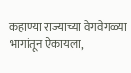कहाण्या राज्याच्या वेगवेगळ्या भागांतून ऐकायला,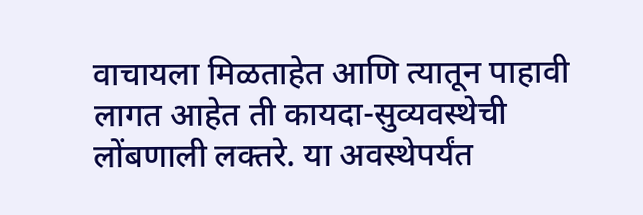वाचायला मिळताहेत आणि त्यातून पाहावी लागत आहेत ती कायदा-सुव्यवस्थेची लोंबणाली लक्तरे. या अवस्थेपर्यंत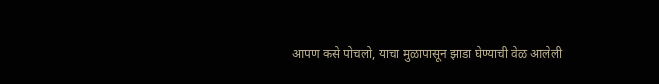आपण कसे पोचलो, याचा मुळापासून झाडा घेण्याची वेळ आलेली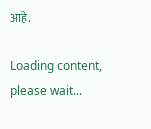आहे.

Loading content, please wait...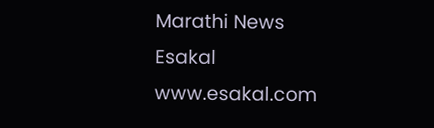Marathi News Esakal
www.esakal.com